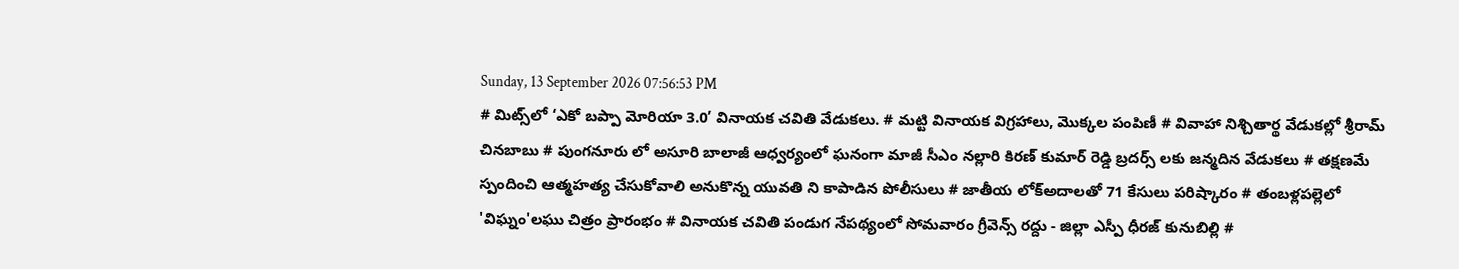Sunday, 13 September 2026 07:56:53 PM
# మిట్స్‌లో ‘ఎకో బప్పా మోరియా 3.0’ వినాయక చవితి వేడుకలు. # మట్టి వినాయక విగ్రహాలు, మొక్కల పంపిణీ # వివాహా నిశ్చితార్థ వేడుకల్లో శ్రీరామ్ చినబాబు # పుంగనూరు లో అసూరి బాలాజీ ఆధ్వర్యంలో ఘనంగా మాజీ సీఎం నల్లారి కిరణ్ కుమార్ రెడ్డి బ్రదర్స్ లకు జన్మదిన వేడుకలు # తక్షణమే స్పందించి ఆత్మహత్య చేసుకోవాలి అనుకొన్న యువతి ని కాపాడిన పోలీసులు # జాతీయ లోక్అదాలతో 71 కేసులు పరిష్కారం # తంబళ్లపల్లెలో 'విఘ్నం'లఘు చిత్రం ప్రారంభం # వినాయక చవితి పండుగ నేపథ్యంలో సోమవారం గ్రీవెన్స్ రద్దు - జిల్లా ఎస్పీ ధీరజ్ కునుబిల్లి #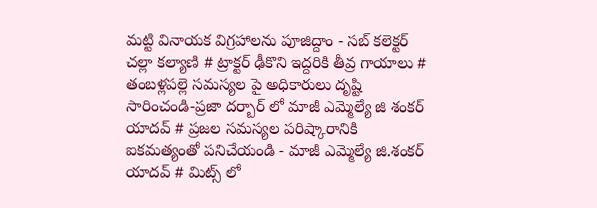మట్టి వినాయక విగ్రహాలను పూజిద్దాం - సబ్ కలెక్టర్ చల్లా కల్యాణి # ట్రాక్టర్ ఢీకొని ఇద్దరికి తీవ్ర గాయాలు # తంబళ్లపల్లె సమస్యల పై అధికారులు దృష్టి సారించండి-ప్రజా దర్బార్ లో మాజీ ఎమ్మెల్యే జి శంకర్ యాదవ్ # ప్రజల సమస్యల పరిష్కారానికి ఐకమత్యంతో పనిచేయండి - మాజీ ఎమ్మెల్యే జి.శంకర్ యాదవ్ # మిట్స్ లో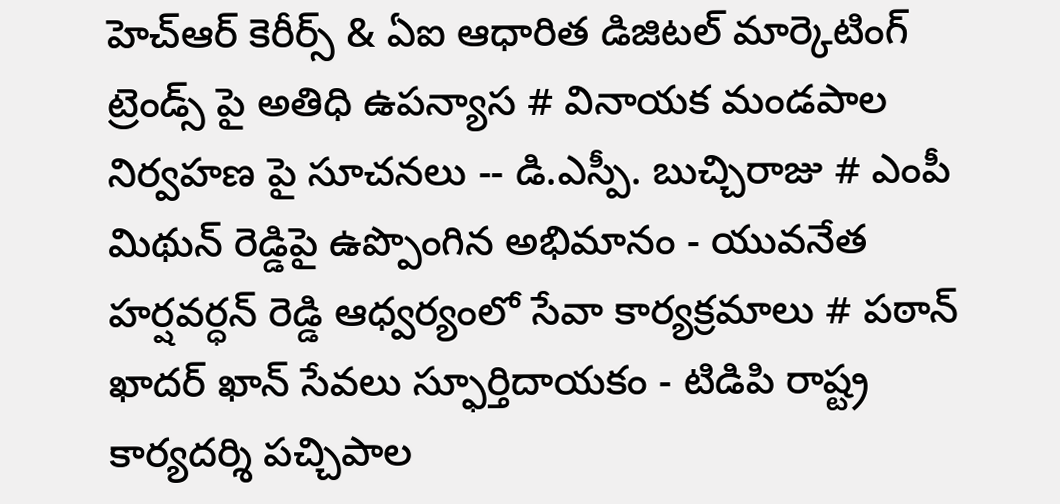హెచ్‌ఆర్ కెరీర్స్ & ఏఐ ఆధారిత డిజిటల్ మార్కెటింగ్ ట్రెండ్స్ పై అతిధి ఉపన్యాస # వినాయక మండపాల నిర్వహణ పై సూచనలు -- డి.ఎస్పీ. బుచ్చిరాజు # ఎంపీ మిథున్ రెడ్డిపై ఉప్పొంగిన అభిమానం - యువనేత హర్షవర్ధన్ రెడ్డి ఆధ్వర్యంలో సేవా కార్యక్రమాలు # పఠాన్ ఖాదర్ ఖాన్ సేవలు స్ఫూర్తిదాయకం - టిడిపి రాష్ట్ర కార్యదర్శి పచ్చిపాల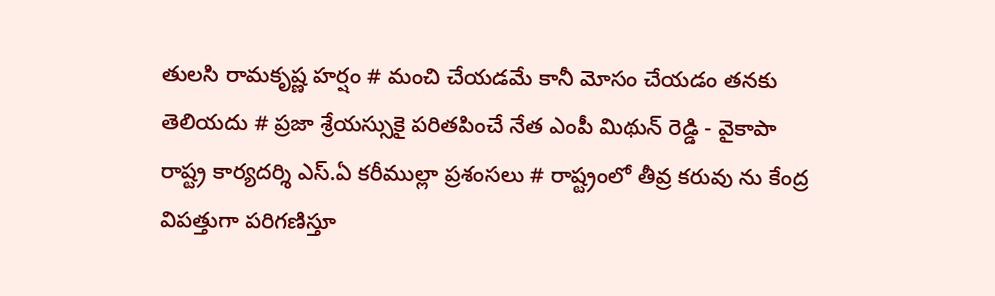తులసి రామకృష్ణ హర్షం # మంచి చేయడమే కానీ మోసం చేయడం తనకు తెలియదు # ప్రజా శ్రేయస్సుకై పరితపించే నేత ఎంపీ మిథున్ రెడ్డి - వైకాపా రాష్ట్ర కార్యదర్శి ఎస్.ఏ కరీముల్లా ప్రశంసలు # రాష్ట్రంలో తీవ్ర కరువు ను కేంద్ర విపత్తుగా పరిగణిస్తూ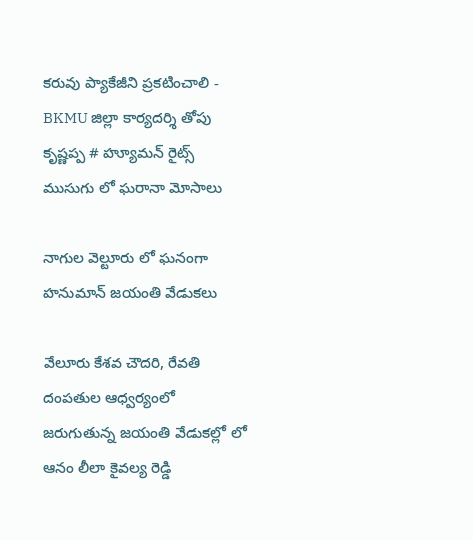కరువు ప్యాకేజీని ప్రకటించాలి - BKMU జిల్లా కార్యదర్శి తోపు కృష్ణప్ప # హ్యూమన్ రైట్స్ ముసుగు లో ఘరానా మోసాలు

నాగుల వెల్టూరు లో ఘనంగా హనుమాన్ జయంతి వేడుకలు

వేలూరు కేశవ చౌదరి, రేవతి దంపతుల ఆధ్వర్యంలో జరుగుతున్న జయంతి వేడుకల్లో లో ఆనం లీలా కైవల్య రెడ్డి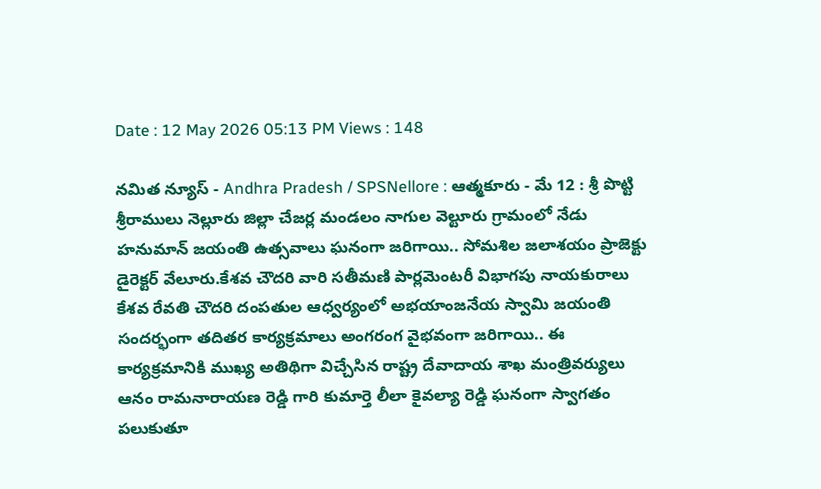Date : 12 May 2026 05:13 PM Views : 148

నమిత న్యూస్ - Andhra Pradesh / SPSNellore : ఆత్మకూరు - మే 12 : శ్రీ పొట్టి శ్రీరాములు నెల్లూరు జిల్లా చేజర్ల మండలం నాగుల వెల్టూరు గ్రామంలో నేడు హనుమాన్ జయంతి ఉత్సవాలు ఘనంగా జరిగాయి.. సోమశిల జలాశయం ప్రాజెక్టు డైరెక్టర్ వేలూరు.కేశవ చౌదరి వారి సతీమణి పార్లమెంటరీ విభాగపు నాయకురాలు కేశవ రేవతి చౌదరి దంపతుల ఆధ్వర్యంలో అభయాంజనేయ స్వామి జయంతి సందర్భంగా తదితర కార్యక్రమాలు అంగరంగ వైభవంగా జరిగాయి.. ఈ కార్యక్రమానికి ముఖ్య అతిథిగా విచ్చేసిన రాష్ట్ర దేవాదాయ శాఖ మంత్రివర్యులు ఆనం రామనారాయణ రెడ్డి గారి కుమార్తె లీలా కైవల్యా రెడ్డి ఘనంగా స్వాగతం పలుకుతూ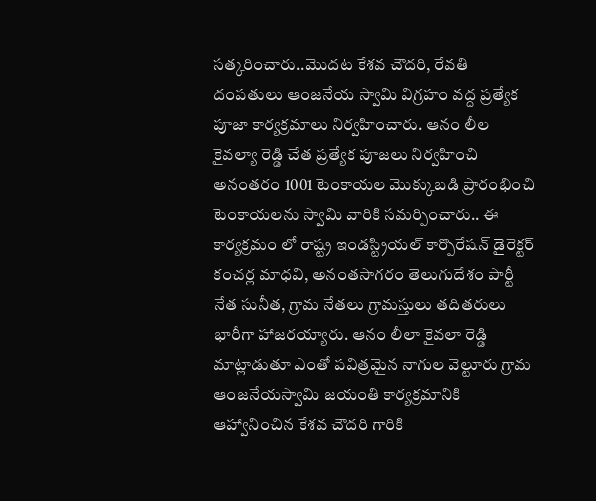సత్కరించారు..మొదట కేశవ చౌదరి, రేవతి దంపతులు ఆంజనేయ స్వామి విగ్రహం వద్ద ప్రత్యేక పూజా కార్యక్రమాలు నిర్వహించారు. ఆనం లీల కైవల్యా రెడ్డి చేత ప్రత్యేక పూజలు నిర్వహించి అనంతరం 1001 టెంకాయల మొక్కుబడి ప్రారంభించి టెంకాయలను స్వామి వారికి సమర్పించారు.. ఈ కార్యక్రమం లో రాష్ట్ర ఇండస్ట్రియల్ కార్పొరేషన్ డైరెక్టర్ కంచర్ల మాధవి, అనంతసాగరం తెలుగుదేశం పార్టీ నేత సునీత, గ్రామ నేతలు గ్రామస్తులు తదితరులు భారీగా హాజరయ్యారు. ఆనం లీలా కైవలా రెడ్డి మాట్లాడుతూ ఎంతో పవిత్రమైన నాగుల వెల్టూరు గ్రామ ఆంజనేయస్వామి జయంతి కార్యక్రమానికి ఆహ్వానించిన కేశవ చౌదరి గారికి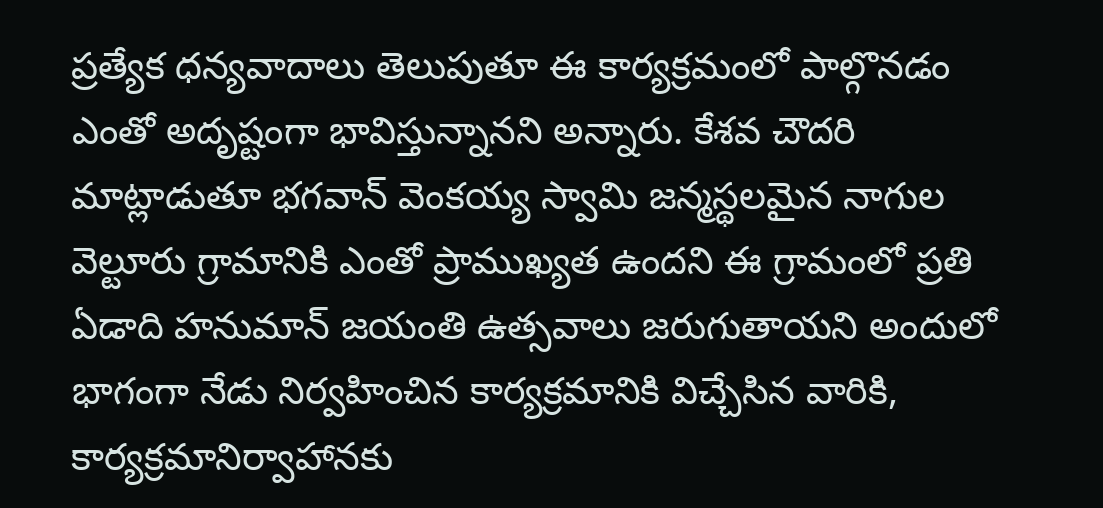ప్రత్యేక ధన్యవాదాలు తెలుపుతూ ఈ కార్యక్రమంలో పాల్గొనడం ఎంతో అదృష్టంగా భావిస్తున్నానని అన్నారు. కేశవ చౌదరి మాట్లాడుతూ భగవాన్ వెంకయ్య స్వామి జన్మస్థలమైన నాగుల వెల్టూరు గ్రామానికి ఎంతో ప్రాముఖ్యత ఉందని ఈ గ్రామంలో ప్రతి ఏడాది హనుమాన్ జయంతి ఉత్సవాలు జరుగుతాయని అందులో భాగంగా నేడు నిర్వహించిన కార్యక్రమానికి విచ్చేసిన వారికి, కార్యక్రమానిర్వాహానకు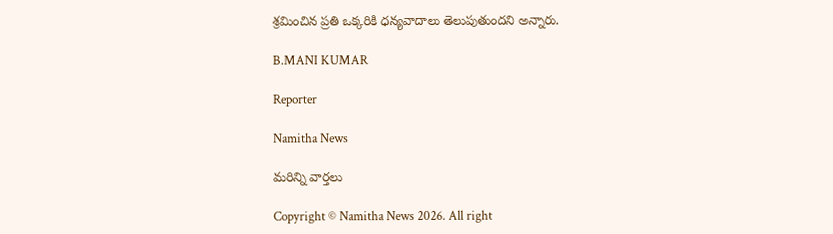శ్రమించిన ప్రతి ఒక్కరికి ధన్యవాదాలు తెలుపుతుందని అన్నారు.

B.MANI KUMAR

Reporter

Namitha News

మరిన్ని వార్తలు

Copyright © Namitha News 2026. All right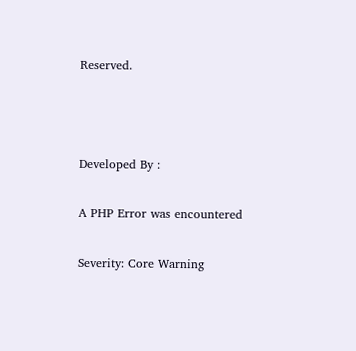Reserved.



Developed By :

A PHP Error was encountered

Severity: Core Warning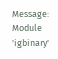Message: Module 'igbinary'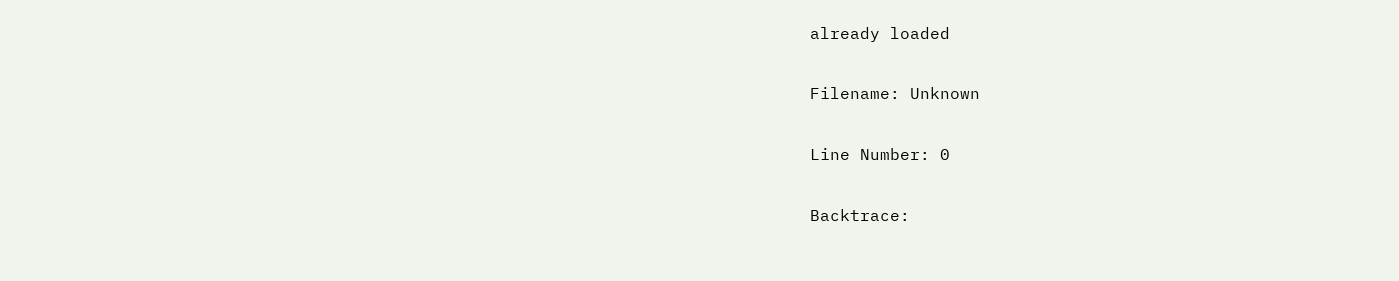already loaded

Filename: Unknown

Line Number: 0

Backtrace: